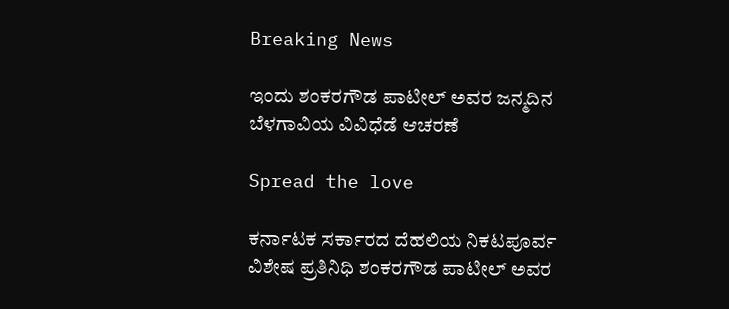Breaking News

ಇಂದು ಶಂಕರಗೌಡ ಪಾಟೀಲ್ ಅವರ ಜನ್ಮದಿನ ಬೆಳಗಾವಿಯ ವಿವಿಧೆಡೆ ಆಚರಣೆ

Spread the love

ಕರ್ನಾಟಕ ಸರ್ಕಾರದ ದೆಹಲಿಯ ನಿಕಟಪೂರ್ವ ವಿಶೇಷ ಪ್ರತಿನಿಧಿ ಶಂಕರಗೌಡ ಪಾಟೀಲ್ ಅವರ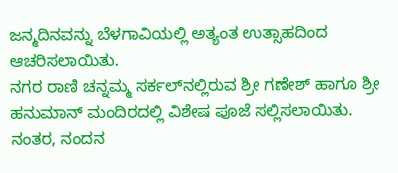ಜನ್ಮದಿನವನ್ನು ಬೆಳಗಾವಿಯಲ್ಲಿ ಅತ್ಯಂತ ಉತ್ಸಾಹದಿಂದ ಆಚರಿಸಲಾಯಿತು.
ನಗರ ರಾಣಿ ಚನ್ನಮ್ಮ ಸರ್ಕಲ್‌ನಲ್ಲಿರುವ ಶ್ರೀ ಗಣೇಶ್ ಹಾಗೂ ಶ್ರೀ ಹನುಮಾನ್ ಮಂದಿರದಲ್ಲಿ ವಿಶೇಷ ಪೂಜೆ ಸಲ್ಲಿಸಲಾಯಿತು. ನಂತರ, ನಂದನ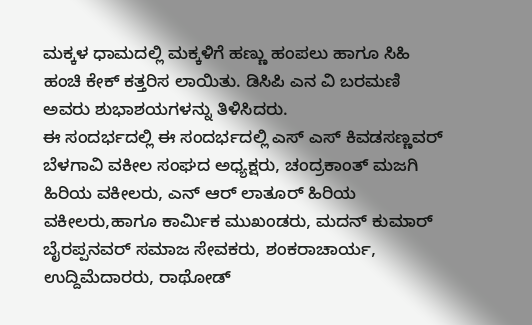ಮಕ್ಕಳ ಧಾಮದಲ್ಲಿ ಮಕ್ಕಳಿಗೆ ಹಣ್ಣು ಹಂಪಲು ಹಾಗೂ ಸಿಹಿ ಹಂಚಿ ಕೇಕ್ ಕತ್ತರಿಸ ಲಾಯಿತು. ಡಿಸಿಪಿ ಎನ ವಿ ಬರಮಣಿ ಅವರು ಶುಭಾಶಯಗಳನ್ನು ತಿಳಿಸಿದರು.
ಈ ಸಂದರ್ಭದಲ್ಲಿ ಈ ಸಂದರ್ಭದಲ್ಲಿ ಎಸ್ ಎಸ್ ಕಿವಡಸಣ್ಣವರ್ ಬೆಳಗಾವಿ ವಕೀಲ ಸಂಘದ ಅಧ್ಯಕ್ಷರು, ಚಂದ್ರಕಾಂತ್ ಮಜಗಿ ಹಿರಿಯ ವಕೀಲರು, ಎನ್ ಆರ್ ಲಾತೂರ್ ಹಿರಿಯ ವಕೀಲರು,ಹಾಗೂ ಕಾರ್ಮಿಕ ಮುಖಂಡರು, ಮದನ್ ಕುಮಾರ್ ಬೈರಪ್ಪನವರ್ ಸಮಾಜ ಸೇವಕರು, ಶಂಕರಾಚಾರ್ಯ, ಉದ್ದಿಮೆದಾರರು, ರಾಥೋಡ್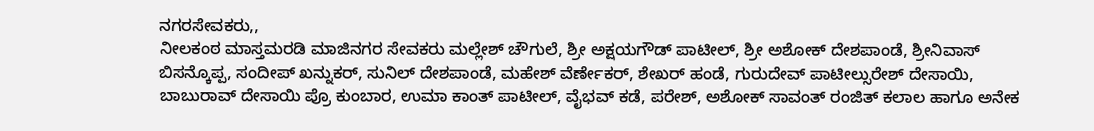ನಗರಸೇವಕರು,,
ನೀಲಕಂಠ ಮಾಸ್ತಮರಡಿ ಮಾಜಿನಗರ ಸೇವಕರು ಮಲ್ಲೇಶ್ ಚೌಗುಲೆ, ಶ್ರೀ ಅಕ್ಷಯಗೌಡ್ ಪಾಟೀಲ್, ಶ್ರೀ ಅಶೋಕ್ ದೇಶಪಾಂಡೆ, ಶ್ರೀನಿವಾಸ್ ಬಿಸನ್ಕೊಪ್ಪ, ಸಂದೀಪ್ ಖನ್ನುಕರ್, ಸುನಿಲ್ ದೇಶಪಾಂಡೆ, ಮಹೇಶ್ ವೆರ್ಣೇಕರ್, ಶೇಖರ್ ಹಂಡೆ, ಗುರುದೇವ್ ಪಾಟೀಲ್ಸುರೇಶ್ ದೇಸಾಯಿ, ಬಾಬುರಾವ್ ದೇಸಾಯಿ ಪ್ರೊ ಕುಂಬಾರ, ಉಮಾ ಕಾಂತ್ ಪಾಟೀಲ್, ವೈಭವ್ ಕಡೆ, ಪರೇಶ್, ಅಶೋಕ್ ಸಾವಂತ್ ರಂಜಿತ್ ಕಲಾಲ ಹಾಗೂ ಅನೇಕ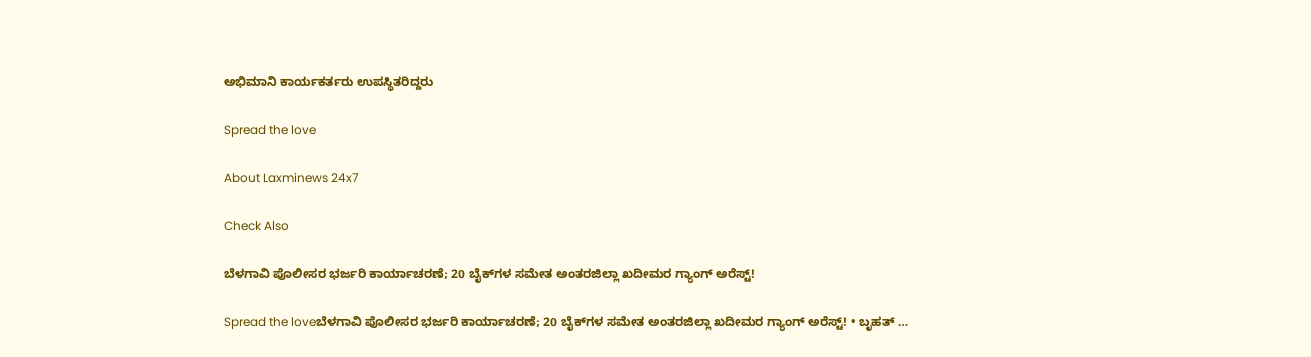ಅಭಿಮಾನಿ ಕಾರ್ಯಕರ್ತರು ಉಪಸ್ಥಿತರಿದ್ದರು

Spread the love

About Laxminews 24x7

Check Also

ಬೆಳಗಾವಿ ಪೊಲೀಸರ ಭರ್ಜರಿ ಕಾರ್ಯಾಚರಣೆ; 20 ಬೈಕ್‌ಗಳ ಸಮೇತ ಅಂತರಜಿಲ್ಲಾ ಖದೀಮರ ಗ್ಯಾಂಗ್ ಅರೆಸ್ಟ್!

Spread the loveಬೆಳಗಾವಿ ಪೊಲೀಸರ ಭರ್ಜರಿ ಕಾರ್ಯಾಚರಣೆ; 20 ಬೈಕ್‌ಗಳ ಸಮೇತ ಅಂತರಜಿಲ್ಲಾ ಖದೀಮರ ಗ್ಯಾಂಗ್ ಅರೆಸ್ಟ್! • ಬೃಹತ್ …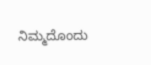ನಿಮ್ಮದೊಂದು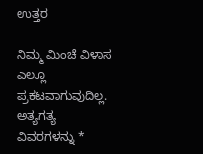ಉತ್ತರ

ನಿಮ್ಮ ಮಿಂಚೆ ವಿಳಾಸ ಎಲ್ಲೂ ಪ್ರಕಟವಾಗುವುದಿಲ್ಲ. ಅತ್ಯಗತ್ಯ ವಿವರಗಳನ್ನು *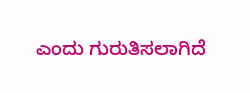ಎಂದು ಗುರುತಿಸಲಾಗಿದೆ